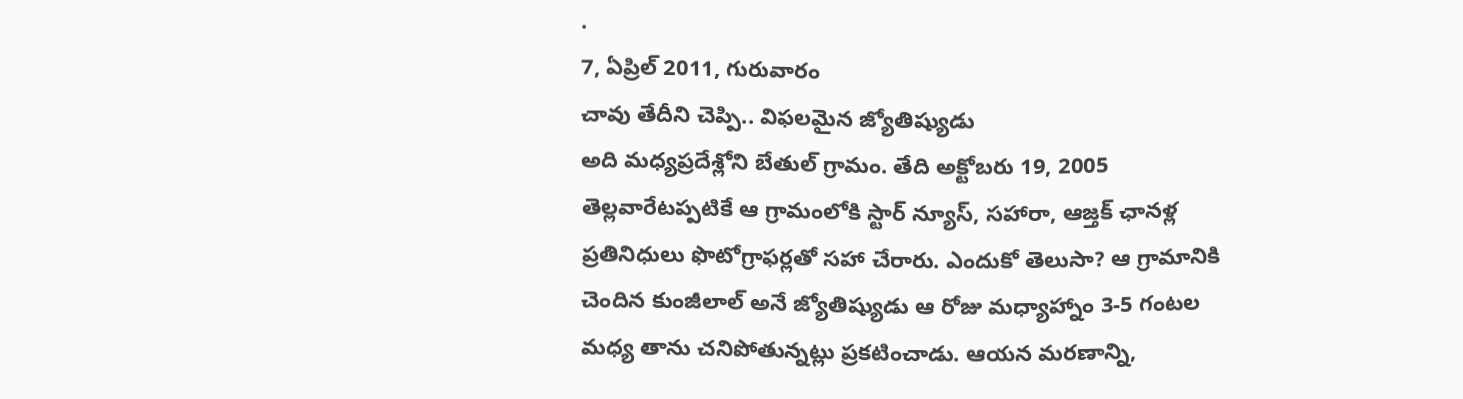.
7, ఏప్రిల్ 2011, గురువారం
చావు తేదీని చెప్పి.. విఫలమైన జ్యోతిష్యుడు
అది మధ్యప్రదేశ్లోని బేతుల్ గ్రామం. తేది అక్టోబరు 19, 2005 తెల్లవారేటప్పటికే ఆ గ్రామంలోకి స్టార్ న్యూస్, సహారా, ఆజ్తక్ ఛానళ్ల ప్రతినిధులు ఫొటోగ్రాఫర్లతో సహా చేరారు. ఎందుకో తెలుసా? ఆ గ్రామానికి చెందిన కుంజీలాల్ అనే జ్యోతిష్యుడు ఆ రోజు మధ్యాహ్నాం 3-5 గంటల మధ్య తాను చనిపోతున్నట్లు ప్రకటించాడు. ఆయన మరణాన్ని,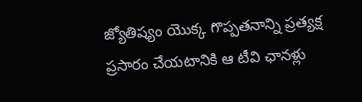జ్యోతిష్యం యొక్క గొప్పతనాన్ని ప్రత్యక్ష ప్రసారం చేయటానికి ఆ టీవి ఛానళ్లు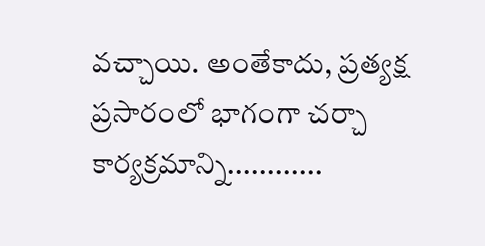వచ్చాయి. అంతేకాదు, ప్రత్యక్ష ప్రసారంలో భాగంగా చర్చా కార్యక్రమాన్ని............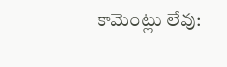కామెంట్లు లేవు: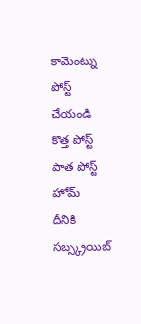కామెంట్ను పోస్ట్ చేయండి
కొత్త పోస్ట్
పాత పోస్ట్
హోమ్
దీనికి సబ్స్క్రయిబ్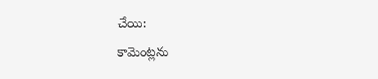చేయి:
కామెంట్లను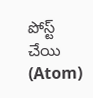పోస్ట్ చేయి (Atom)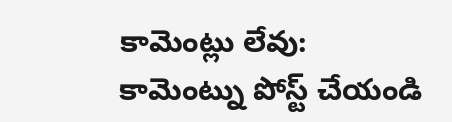కామెంట్లు లేవు:
కామెంట్ను పోస్ట్ చేయండి